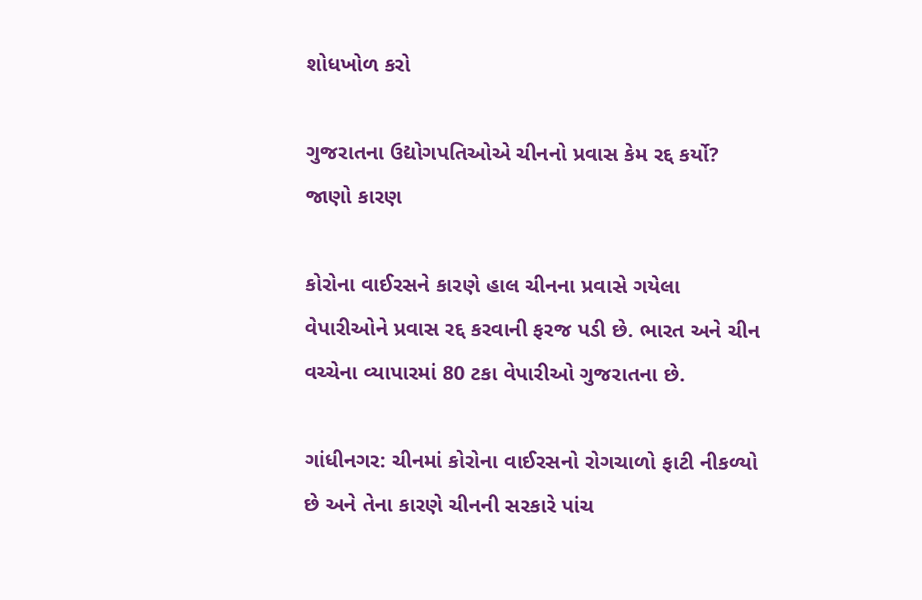શોધખોળ કરો

ગુજરાતના ઉદ્યોગપતિઓએ ચીનનો પ્રવાસ કેમ રદ્દ કર્યો? જાણો કારણ

કોરોના વાઈરસને કારણે હાલ ચીનના પ્રવાસે ગયેલા વેપારીઓને પ્રવાસ રદ્દ કરવાની ફરજ પડી છે. ભારત અને ચીન વચ્ચેના વ્યાપારમાં 80 ટકા વેપારીઓ ગુજરાતના છે.

ગાંધીનગર: ચીનમાં કોરોના વાઈરસનો રોગચાળો ફાટી નીકળ્યો છે અને તેના કારણે ચીનની સરકારે પાંચ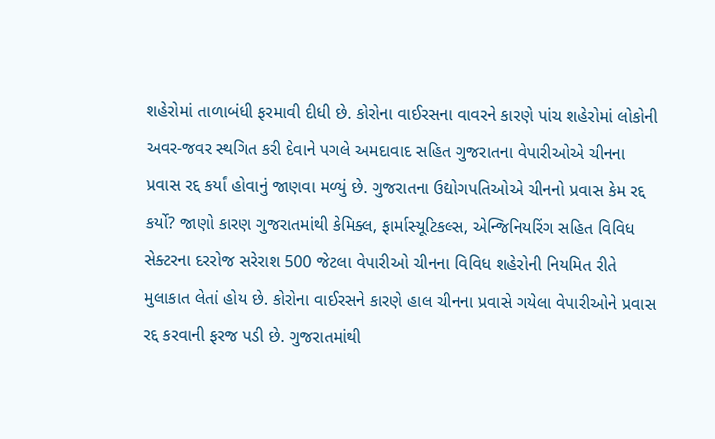શહેરોમાં તાળાબંધી ફરમાવી દીધી છે. કોરોના વાઈરસના વાવરને કારણે પાંચ શહેરોમાં લોકોની અવર-જવર સ્થગિત કરી દેવાને પગલે અમદાવાદ સહિત ગુજરાતના વેપારીઓએ ચીનના પ્રવાસ રદ્દ કર્યાં હોવાનું જાણવા મળ્યું છે. ગુજરાતના ઉદ્યોગપતિઓએ ચીનનો પ્રવાસ કેમ રદ્દ કર્યો? જાણો કારણ ગુજરાતમાંથી કેમિક્લ, ફાર્માસ્યૂટિકલ્સ, એન્જિનિયરિંગ સહિત વિવિધ સેક્ટરના દરરોજ સરેરાશ 500 જેટલા વેપારીઓ ચીનના વિવિધ શહેરોની નિયમિત રીતે મુલાકાત લેતાં હોય છે. કોરોના વાઈરસને કારણે હાલ ચીનના પ્રવાસે ગયેલા વેપારીઓને પ્રવાસ રદ્દ કરવાની ફરજ પડી છે. ગુજરાતમાંથી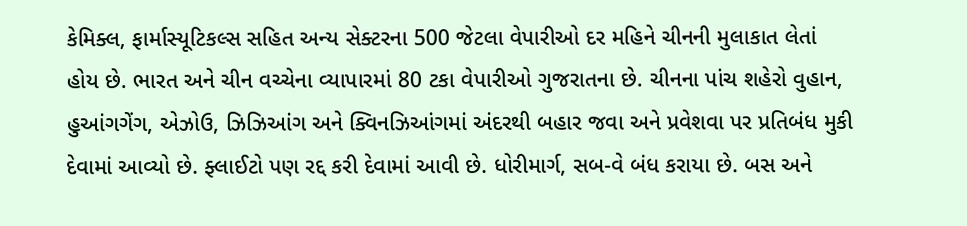કેમિક્લ, ફાર્માસ્યૂટિકલ્સ સહિત અન્ય સેક્ટરના 500 જેટલા વેપારીઓ દર મહિને ચીનની મુલાકાત લેતાં હોય છે. ભારત અને ચીન વચ્ચેના વ્યાપારમાં 80 ટકા વેપારીઓ ગુજરાતના છે. ચીનના પાંચ શહેરો વુહાન, હુઆંગગેંગ, એઝોઉ, ઝિઝિઆંગ અને ક્વિનઝિઆંગમાં અંદરથી બહાર જવા અને પ્રવેશવા પર પ્રતિબંધ મુકી દેવામાં આવ્યો છે. ફ્લાઈટો પણ રદ્દ કરી દેવામાં આવી છે. ધોરીમાર્ગ, સબ-વે બંધ કરાયા છે. બસ અને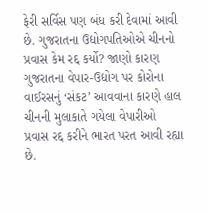ફેરી સર્વિસ પણ બંધ કરી દેવામાં આવી છે. ગુજરાતના ઉદ્યોગપતિઓએ ચીનનો પ્રવાસ કેમ રદ્દ કર્યો? જાણો કારણ ગુજરાતના વેપાર-ઉદ્યોગ પર કોરોના વાઈરસનું ‘સંકટ’ આવવાના કારણે હાલ ચીનની મુલાકાતે ગયેલા વેપારીઓ પ્રવાસ રદ્દ કરીને ભારત પરત આવી રહ્યા છે.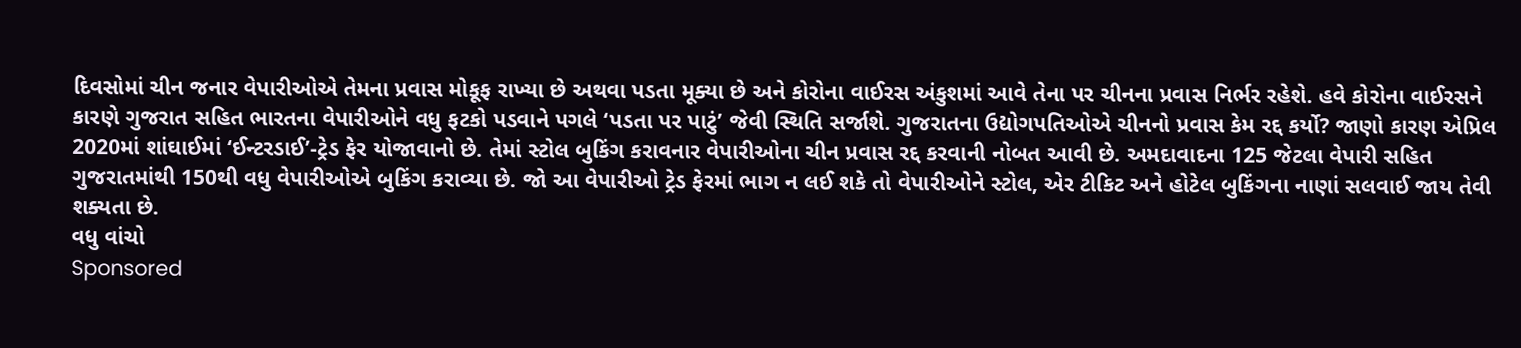દિવસોમાં ચીન જનાર વેપારીઓએ તેમના પ્રવાસ મોકૂફ રાખ્યા છે અથવા પડતા મૂક્યા છે અને કોરોના વાઈરસ અંકુશમાં આવે તેના પર ચીનના પ્રવાસ નિર્ભર રહેશે. હવે કોરોના વાઈરસને કારણે ગુજરાત સહિત ભારતના વેપારીઓને વધુ ફટકો પડવાને પગલે ‘પડતા પર પાટું’ જેવી સ્થિતિ સર્જાશે. ગુજરાતના ઉદ્યોગપતિઓએ ચીનનો પ્રવાસ કેમ રદ્દ કર્યો? જાણો કારણ એપ્રિલ 2020માં શાંઘાઈમાં ‘ઈન્ટરડાઈ’-ટ્રેડ ફેર યોજાવાનો છે. તેમાં સ્ટોલ બુકિંગ કરાવનાર વેપારીઓના ચીન પ્રવાસ રદ્દ કરવાની નોબત આવી છે. અમદાવાદના 125 જેટલા વેપારી સહિત ગુજરાતમાંથી 150થી વધુ વેપારીઓએ બુકિંગ કરાવ્યા છે. જો આ વેપારીઓ ટ્રેડ ફેરમાં ભાગ ન લઈ શકે તો વેપારીઓને સ્ટોલ, એર ટીકિટ અને હોટેલ બુકિંગના નાણાં સલવાઈ જાય તેવી શક્યતા છે.
વધુ વાંચો
Sponsored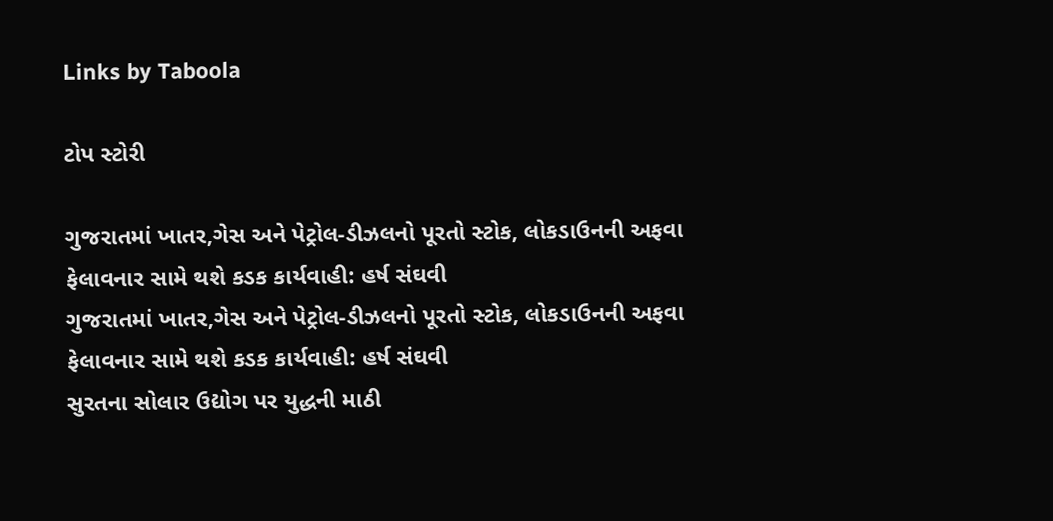Links by Taboola

ટોપ સ્ટોરી

ગુજરાતમાં ખાતર,ગેસ અને પેટ્રોલ-ડીઝલનો પૂરતો સ્ટોક, લોકડાઉનની અફવા ફેલાવનાર સામે થશે કડક કાર્યવાહી: હર્ષ સંઘવી
ગુજરાતમાં ખાતર,ગેસ અને પેટ્રોલ-ડીઝલનો પૂરતો સ્ટોક, લોકડાઉનની અફવા ફેલાવનાર સામે થશે કડક કાર્યવાહી: હર્ષ સંઘવી
સુરતના સોલાર ઉદ્યોગ પર યુદ્ધની માઠી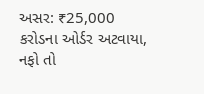અસર: ₹25,000 કરોડના ઓર્ડર અટવાયા, નફો તો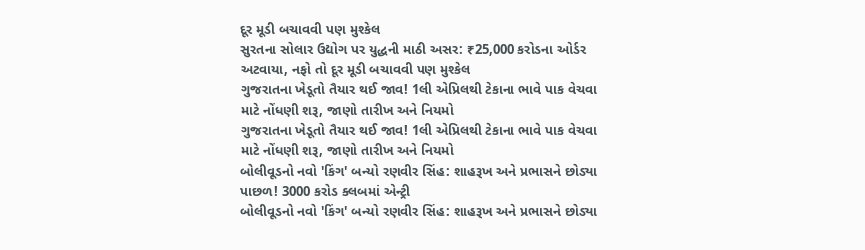દૂર મૂડી બચાવવી પણ મુશ્કેલ
સુરતના સોલાર ઉદ્યોગ પર યુદ્ધની માઠી અસર: ₹25,000 કરોડના ઓર્ડર અટવાયા, નફો તો દૂર મૂડી બચાવવી પણ મુશ્કેલ
ગુજરાતના ખેડૂતો તૈયાર થઈ જાવ! 1લી એપ્રિલથી ટેકાના ભાવે પાક વેચવા માટે નોંધણી શરૂ, જાણો તારીખ અને નિયમો
ગુજરાતના ખેડૂતો તૈયાર થઈ જાવ! 1લી એપ્રિલથી ટેકાના ભાવે પાક વેચવા માટે નોંધણી શરૂ, જાણો તારીખ અને નિયમો
બોલીવૂડનો નવો 'કિંગ' બન્યો રણવીર સિંહ: શાહરૂખ અને પ્રભાસને છોડ્યા પાછળ! 3000 કરોડ ક્લબમાં એન્ટ્રી
બોલીવૂડનો નવો 'કિંગ' બન્યો રણવીર સિંહ: શાહરૂખ અને પ્રભાસને છોડ્યા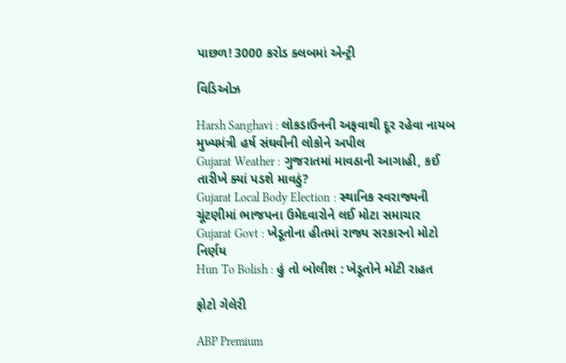પાછળ! 3000 કરોડ ક્લબમાં એન્ટ્રી

વિડિઓઝ

Harsh Sanghavi : લોકડાઉનની અફવાથી દૂર રહેવા નાયબ મુખ્યમંત્રી હર્ષ સંઘવીની લોકોને અપીલ
Gujarat Weather : ગુજરાતમાં માવઠાની આગાહી, કઈ તારીખે ક્યાં પડશે માવઠું?
Gujarat Local Body Election : સ્થાનિક સ્વરાજ્યની ચૂંટણીમાં ભાજપના ઉમેદવારોને લઈ મોટા સમાચાર
Gujarat Govt : ખેડૂતોના હીતમાં રાજ્ય સરકારનો મોટો નિર્ણય
Hun To Bolish : હું તો બોલીશ : ખેડૂતોને મોટી રાહત

ફોટો ગેલેરી

ABP Premium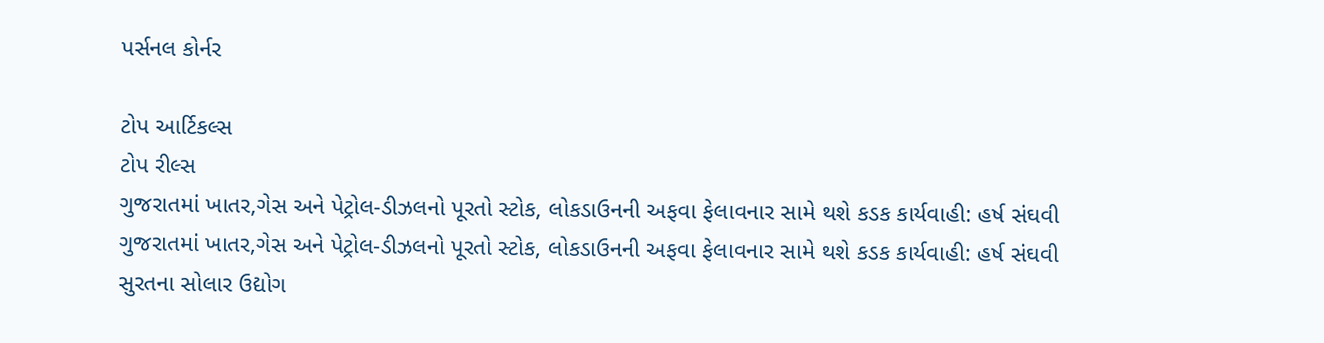પર્સનલ કોર્નર

ટોપ આર્ટિકલ્સ
ટોપ રીલ્સ
ગુજરાતમાં ખાતર,ગેસ અને પેટ્રોલ-ડીઝલનો પૂરતો સ્ટોક, લોકડાઉનની અફવા ફેલાવનાર સામે થશે કડક કાર્યવાહી: હર્ષ સંઘવી
ગુજરાતમાં ખાતર,ગેસ અને પેટ્રોલ-ડીઝલનો પૂરતો સ્ટોક, લોકડાઉનની અફવા ફેલાવનાર સામે થશે કડક કાર્યવાહી: હર્ષ સંઘવી
સુરતના સોલાર ઉદ્યોગ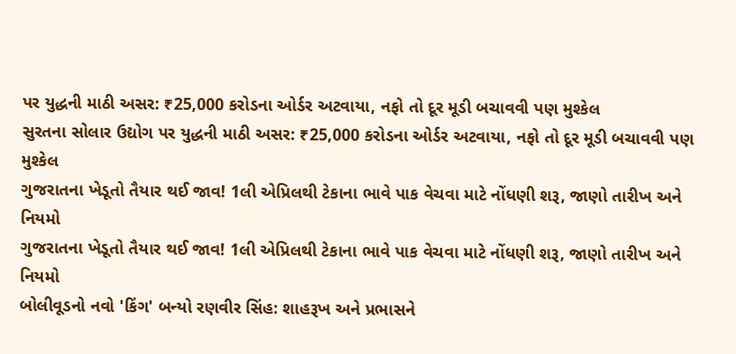પર યુદ્ધની માઠી અસર: ₹25,000 કરોડના ઓર્ડર અટવાયા, નફો તો દૂર મૂડી બચાવવી પણ મુશ્કેલ
સુરતના સોલાર ઉદ્યોગ પર યુદ્ધની માઠી અસર: ₹25,000 કરોડના ઓર્ડર અટવાયા, નફો તો દૂર મૂડી બચાવવી પણ મુશ્કેલ
ગુજરાતના ખેડૂતો તૈયાર થઈ જાવ! 1લી એપ્રિલથી ટેકાના ભાવે પાક વેચવા માટે નોંધણી શરૂ, જાણો તારીખ અને નિયમો
ગુજરાતના ખેડૂતો તૈયાર થઈ જાવ! 1લી એપ્રિલથી ટેકાના ભાવે પાક વેચવા માટે નોંધણી શરૂ, જાણો તારીખ અને નિયમો
બોલીવૂડનો નવો 'કિંગ' બન્યો રણવીર સિંહ: શાહરૂખ અને પ્રભાસને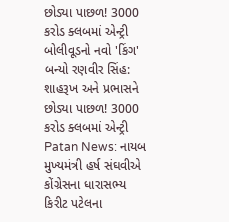છોડ્યા પાછળ! 3000 કરોડ ક્લબમાં એન્ટ્રી
બોલીવૂડનો નવો 'કિંગ' બન્યો રણવીર સિંહ: શાહરૂખ અને પ્રભાસને છોડ્યા પાછળ! 3000 કરોડ ક્લબમાં એન્ટ્રી
Patan News: નાયબ મુખ્યમંત્રી હર્ષ સંઘવીએ કોંગ્રેસના ધારાસભ્ય કિરીટ પટેલના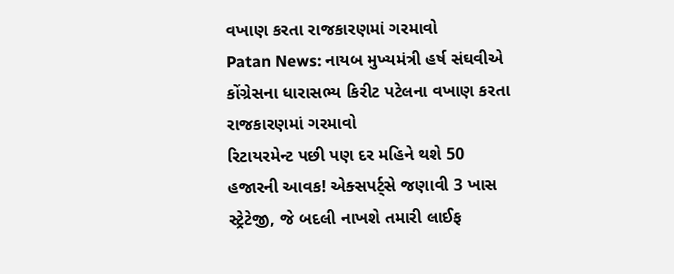વખાણ કરતા રાજકારણમાં ગરમાવો
Patan News: નાયબ મુખ્યમંત્રી હર્ષ સંઘવીએ કોંગ્રેસના ધારાસભ્ય કિરીટ પટેલના વખાણ કરતા રાજકારણમાં ગરમાવો
રિટાયરમેન્ટ પછી પણ દર મહિને થશે 50 હજારની આવક! એક્સપર્ટ્સે જણાવી 3 ખાસ સ્ટ્રેટેજી, જે બદલી નાખશે તમારી લાઈફ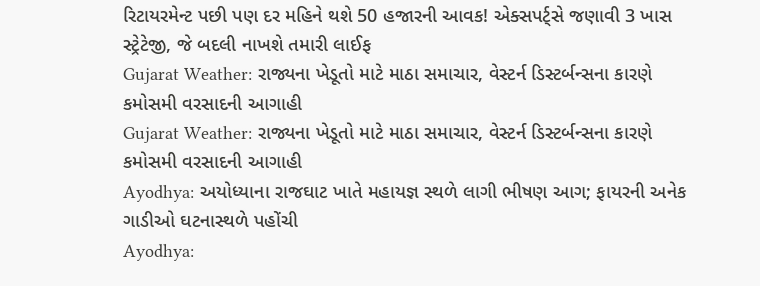રિટાયરમેન્ટ પછી પણ દર મહિને થશે 50 હજારની આવક! એક્સપર્ટ્સે જણાવી 3 ખાસ સ્ટ્રેટેજી, જે બદલી નાખશે તમારી લાઈફ
Gujarat Weather: રાજ્યના ખેડૂતો માટે માઠા સમાચાર, વેસ્ટર્ન ડિસ્ટર્બન્સના કારણે કમોસમી વરસાદની આગાહી
Gujarat Weather: રાજ્યના ખેડૂતો માટે માઠા સમાચાર, વેસ્ટર્ન ડિસ્ટર્બન્સના કારણે કમોસમી વરસાદની આગાહી
Ayodhya: અયોધ્યાના રાજઘાટ ખાતે મહાયજ્ઞ સ્થળે લાગી ભીષણ આગ; ફાયરની અનેક ગાડીઓ ઘટનાસ્થળે પહોંચી
Ayodhya: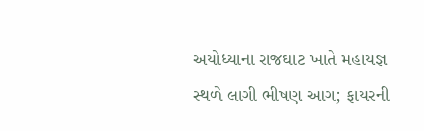અયોધ્યાના રાજઘાટ ખાતે મહાયજ્ઞ સ્થળે લાગી ભીષણ આગ; ફાયરની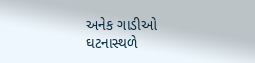અનેક ગાડીઓ ઘટનાસ્થળે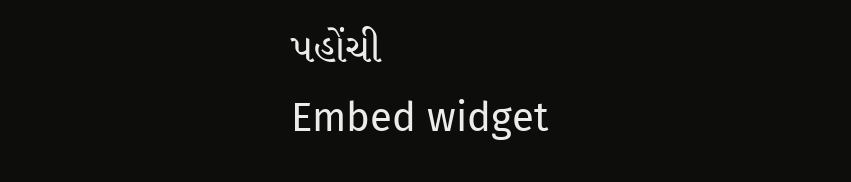પહોંચી
Embed widget